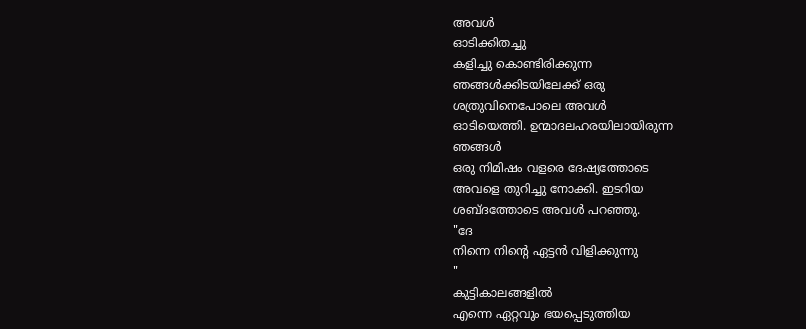അവൾ
ഓടിക്കിതച്ചു
കളിച്ചു കൊണ്ടിരിക്കുന്ന
ഞങ്ങൾക്കിടയിലേക്ക് ഒരു
ശത്രുവിനെപോലെ അവൾ
ഓടിയെത്തി. ഉന്മാദലഹരയിലായിരുന്ന
ഞങ്ങൾ
ഒരു നിമിഷം വളരെ ദേഷ്യത്തോടെ
അവളെ തുറിച്ചു നോക്കി. ഇടറിയ
ശബ്ദത്തോടെ അവൾ പറഞ്ഞു.
"ദേ
നിന്നെ നിന്റെ ഏട്ടൻ വിളിക്കുന്നു
"
കുട്ടികാലങ്ങളിൽ
എന്നെ ഏറ്റവും ഭയപ്പെടുത്തിയ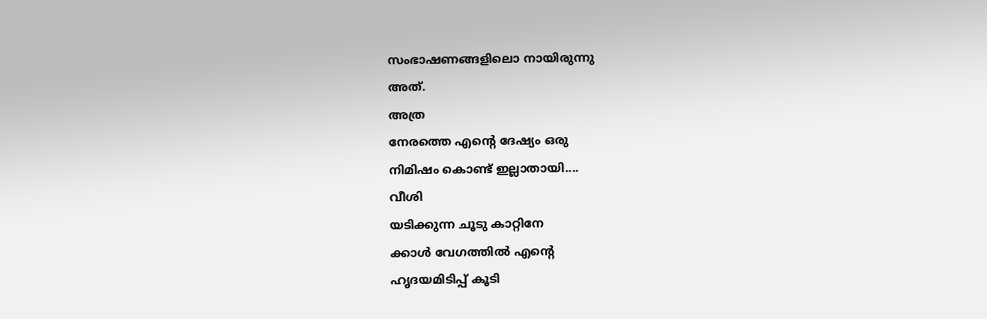സംഭാഷണങ്ങളിലൊ നായിരുന്നു
അത്.
അത്ര
നേരത്തെ എന്റെ ദേഷ്യം ഒരു
നിമിഷം കൊണ്ട് ഇല്ലാതായി....
വീശി
യടിക്കുന്ന ചൂടു കാറ്റിനേ
ക്കാൾ വേഗത്തിൽ എന്റെ
ഹൃദയമിടിപ്പ് കൂടി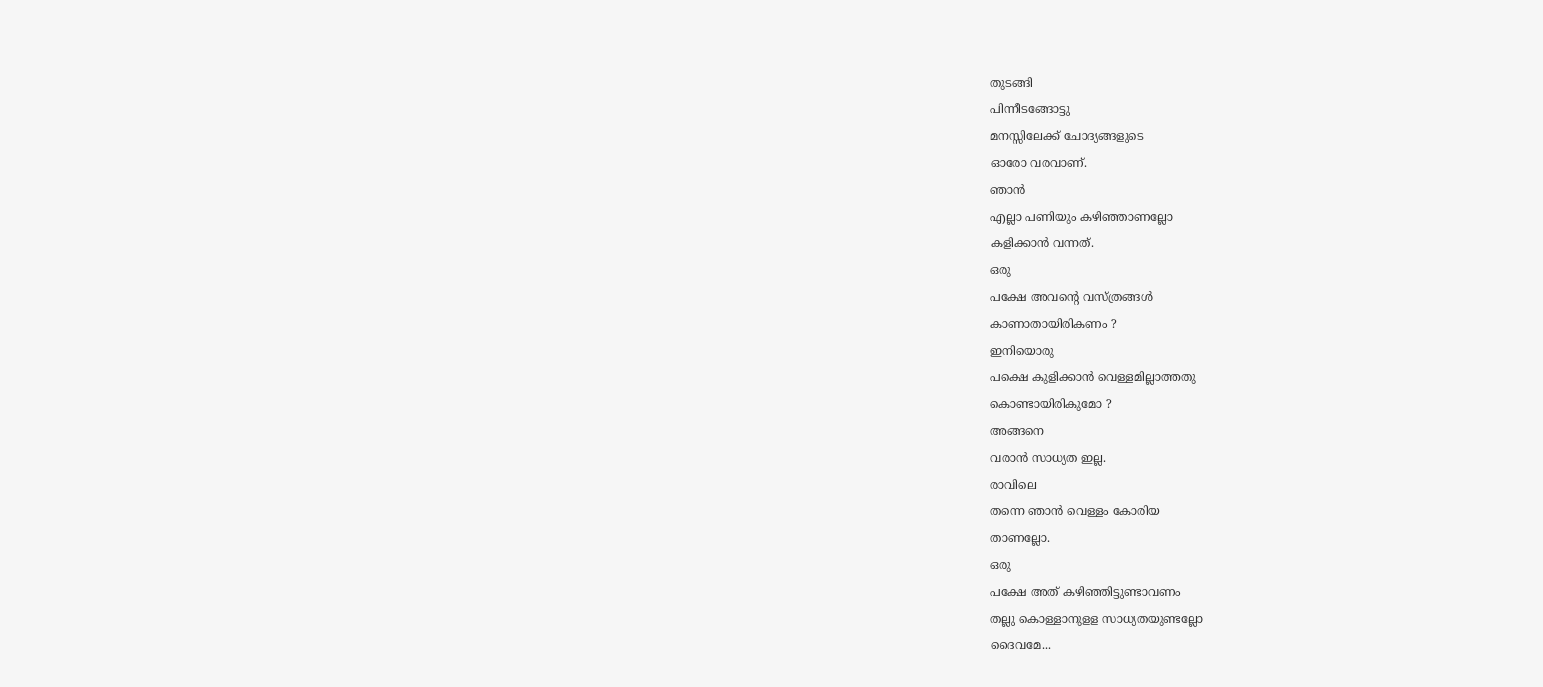തുടങ്ങി
പിന്നീടങ്ങോട്ടു
മനസ്സിലേക്ക് ചോദ്യങ്ങളുടെ
ഓരോ വരവാണ്.
ഞാൻ
എല്ലാ പണിയും കഴിഞ്ഞാണല്ലോ
കളിക്കാൻ വന്നത്.
ഒരു
പക്ഷേ അവന്റെ വസ്ത്രങ്ങൾ
കാണാതായിരികണം ?
ഇനിയൊരു
പക്ഷെ കുളിക്കാൻ വെള്ളമില്ലാത്തതു
കൊണ്ടായിരികുമോ ?
അങ്ങനെ
വരാൻ സാധ്യത ഇല്ല.
രാവിലെ
തന്നെ ഞാൻ വെള്ളം കോരിയ
താണല്ലോ.
ഒരു
പക്ഷേ അത് കഴിഞ്ഞിട്ടുണ്ടാവണം
തല്ലു കൊള്ളാനുളള സാധ്യതയുണ്ടല്ലോ
ദൈവമേ...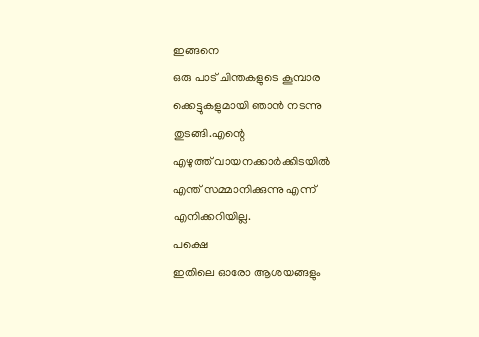ഇങ്ങനെ
ഒരു പാട് ചിന്തകളുടെ കൂമ്പാര
ക്കെട്ടുകളുമായി ഞാൻ നടന്നു
തുടങ്ങി.എന്റെ
എഴുത്ത് വായനക്കാർക്കിടയിൽ
എന്ത് സമ്മാനിക്കുന്നു എന്ന്
എനിക്കറിയില്ല.
പക്ഷെ
ഇതിലെ ഓരോ ആശയങ്ങളും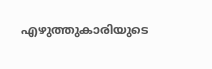എഴുത്തുകാരിയുടെ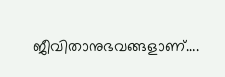ജീവിതാനുഭവങ്ങളാണ്….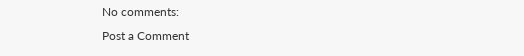No comments:
Post a Comment